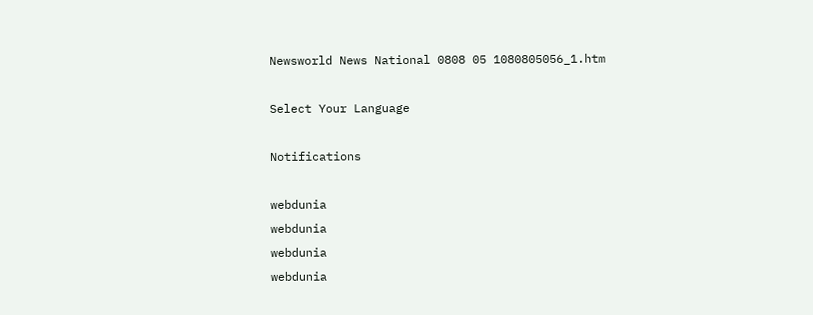Newsworld News National 0808 05 1080805056_1.htm

Select Your Language

Notifications

webdunia
webdunia
webdunia
webdunia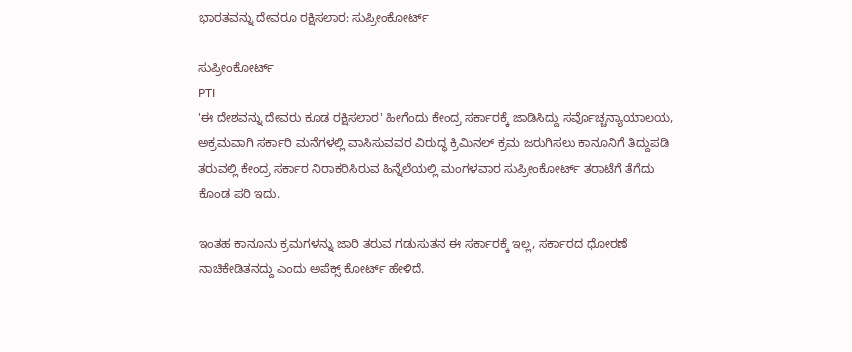ಭಾರತವನ್ನು ದೇವರೂ ರಕ್ಷಿಸಲಾರ: ಸುಪ್ರೀಂಕೋರ್ಟ್

ಸುಪ್ರೀಂಕೋರ್ಟ್
PTI
'ಈ ದೇಶವನ್ನು ದೇವರು ಕೂಡ ರಕ್ಷಿಸಲಾರ' ಹೀಗೆಂದು ಕೇಂದ್ರ ಸರ್ಕಾರಕ್ಕೆ ಜಾಡಿಸಿದ್ದು ಸರ್ವೊಚ್ಚನ್ಯಾಯಾಲಯ, ಅಕ್ರಮವಾಗಿ ಸರ್ಕಾರಿ ಮನೆಗಳಲ್ಲಿ ವಾಸಿಸುವವರ ವಿರುದ್ಧ ಕ್ರಿಮಿನಲ್ ಕ್ರಮ ಜರುಗಿಸಲು ಕಾನೂನಿಗೆ ತಿದ್ದುಪಡಿ ತರುವಲ್ಲಿ ಕೇಂದ್ರ ಸರ್ಕಾರ ನಿರಾಕರಿಸಿರುವ ಹಿನ್ನೆಲೆಯಲ್ಲಿ ಮಂಗಳವಾರ ಸುಪ್ರೀಂಕೋರ್ಟ್ ತರಾಟೆಗೆ ತೆಗೆದು ಕೊಂಡ ಪರಿ ಇದು.

ಇಂತಹ ಕಾನೂನು ಕ್ರಮಗಳನ್ನು ಜಾರಿ ತರುವ ಗಡುಸುತನ ಈ ಸರ್ಕಾರಕ್ಕೆ ಇಲ್ಲ, ಸರ್ಕಾರದ ಧೋರಣೆ ನಾಚಿಕೇಡಿತನದ್ದು ಎಂದು ಅಪೆಕ್ಸ್ ಕೋರ್ಟ್ ಹೇಳಿದೆ.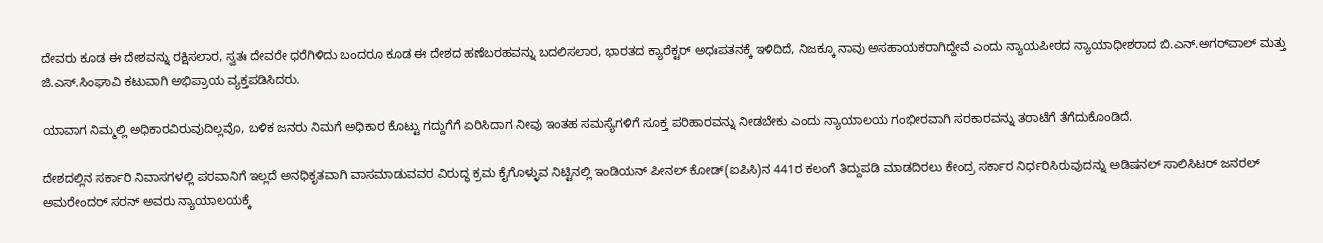ದೇವರು ಕೂಡ ಈ ದೇಶವನ್ನು ರಕ್ಷಿಸಲಾರ, ಸ್ವತಃ ದೇವರೇ ಧರೆಗಿಳಿದು ಬಂದರೂ ಕೂಡ ಈ ದೇಶದ ಹಣೆಬರಹವನ್ನು ಬದಲಿಸಲಾರ, ಭಾರತದ ಕ್ಯಾರೆಕ್ಟರ್ ಅಧಃಪತನಕ್ಕೆ ಇಳಿದಿದೆ, ನಿಜಕ್ಕೂ ನಾವು ಅಸಹಾಯಕರಾಗಿದ್ದೇವೆ ಎಂದು ನ್ಯಾಯಪೀಠದ ನ್ಯಾಯಾಧೀಶರಾದ ಬಿ.ಎನ್.ಅಗರ್‍‌‌‌ವಾಲ್ ಮತ್ತು ಜಿ.ಎಸ್.ಸಿಂಘಾವಿ ಕಟುವಾಗಿ ಅಭಿಪ್ರಾಯ ವ್ಯಕ್ತಪಡಿಸಿದರು.

ಯಾವಾಗ ನಿಮ್ಮಲ್ಲಿ ಅಧಿಕಾರವಿರುವುದಿಲ್ಲವೊ, ಬಳಿಕ ಜನರು ನಿಮಗೆ ಅಧಿಕಾರ ಕೊಟ್ಟು ಗದ್ದುಗೆಗೆ ಏರಿಸಿದಾಗ ನೀವು ಇಂತಹ ಸಮಸ್ಯೆಗಳಿಗೆ ಸೂಕ್ತ ಪರಿಹಾರವನ್ನು ನೀಡಬೇಕು ಎಂದು ನ್ಯಾಯಾಲಯ ಗಂಭೀರವಾಗಿ ಸರಕಾರವನ್ನು ತರಾಟೆಗೆ ತೆಗೆದುಕೊಂಡಿದೆ.

ದೇಶದಲ್ಲಿನ ಸರ್ಕಾರಿ ನಿವಾಸಗಳಲ್ಲಿ ಪರವಾನಿಗೆ ಇಲ್ಲದೆ ಅನಧಿಕೃತವಾಗಿ ವಾಸಮಾಡುವವರ ವಿರುದ್ಧ ಕ್ರಮ ಕೈಗೊಳ್ಳುವ ನಿಟ್ಟಿನಲ್ಲಿ ಇಂಡಿಯನ್ ಪೀನಲ್ ಕೋಡ್(ಐಪಿಸಿ)ನ 441ರ ಕಲಂಗೆ ತಿದ್ದುಪಡಿ ಮಾಡದಿರಲು ಕೇಂದ್ರ ಸರ್ಕಾರ ನಿರ್ಧರಿಸಿರುವುದನ್ನು ಅಡಿಷನಲ್ ಸಾಲಿಸಿಟರ್ ಜನರಲ್ ಅಮರೇಂದರ್ ಸರನ್ ಅವರು ನ್ಯಾಯಾಲಯಕ್ಕೆ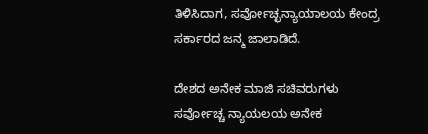ತಿಳಿಸಿದಾಗ, ಸರ್ವೋಚ್ಛನ್ಯಾಯಾಲಯ ಕೇಂದ್ರ ಸರ್ಕಾರದ ಜನ್ಮ ಜಾಲಾಡಿದೆ.

ದೇಶದ ಅನೇಕ ಮಾಜಿ ಸಚಿವರುಗಳು ಸರ್ವೋಚ್ಚ ನ್ಯಾಯಲಯ ಅನೇಕ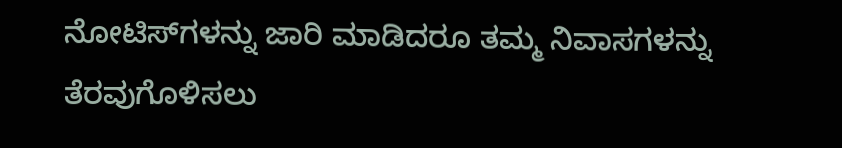ನೋಟಿಸ್‌ಗಳನ್ನು ಜಾರಿ ಮಾಡಿದರೂ ತಮ್ಮ ನಿವಾಸಗಳನ್ನು ತೆರವುಗೊಳಿಸಲು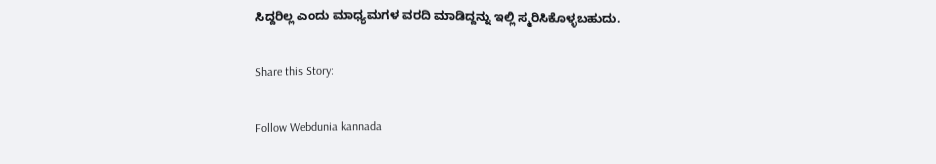ಸಿದ್ದರಿಲ್ಲ ಎಂದು ಮಾಧ್ಯಮಗಳ ವರದಿ ಮಾಡಿದ್ದನ್ನು ಇಲ್ಲಿ ಸ್ಮರಿಸಿಕೊಳ್ಳಬಹುದು.

Share this Story:

Follow Webdunia kannada